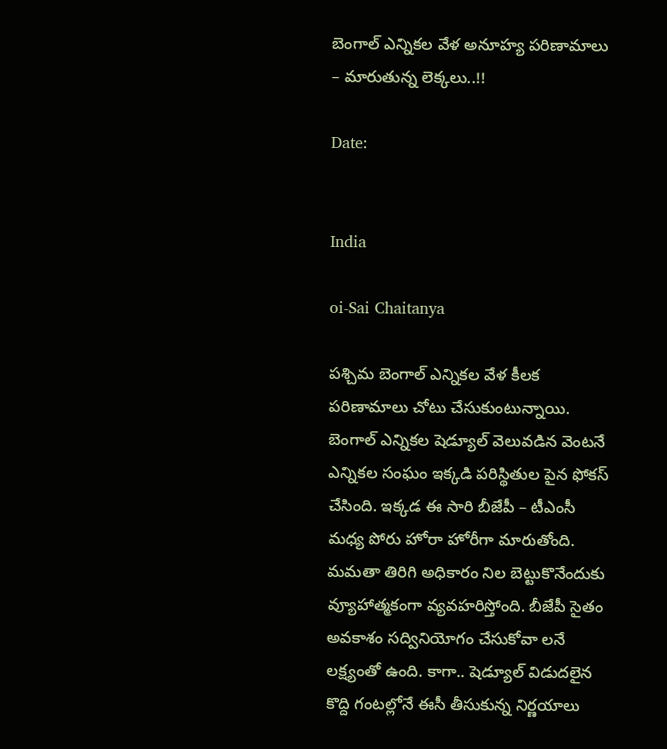బెంగాల్ ఎన్నికల వేళ అనూహ్య పరిణామాలు – మారుతున్న లెక్కలు..!!

Date:


India

oi-Sai Chaitanya

పశ్చిమ బెంగాల్ ఎన్నికల వేళ కీలక పరిణామాలు చోటు చేసుకుంటున్నాయి. బెంగాల్ ఎన్నికల షెడ్యూల్ వెలువడిన వెంటనే ఎన్నికల సంఘం ఇక్కడి పరిస్థితుల పైన ఫోకస్ చేసింది. ఇక్కడ ఈ సారి బీజేపీ – టీఎంసీ మధ్య పోరు హోరా హోరీగా మారుతోంది. మమతా తిరిగి అధికారం నిల బెట్టుకొనేందుకు వ్యూహాత్మకంగా వ్యవహరిస్తోంది. బీజేపీ సైతం అవకాశం సద్వినియోగం చేసుకోవా లనే లక్ష్యంతో ఉంది. కాగా.. షెడ్యూల్ విడుదలైన కొద్ది గంటల్లోనే ఈసీ తీసుకున్న నిర్ణయాలు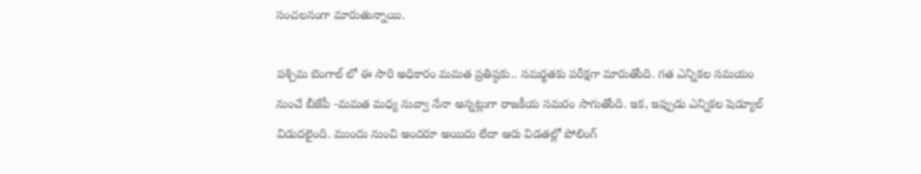సంచలనంగా మారుతున్నాయి.

పశ్చిమ బెంగాల్ లో ఈ సారి అధికారం మమత ప్రతిష్ఠకు.. సమర్థతకు పరీక్షగా మారుతోంది. గత ఎన్నికల సమయం నుంచే బీజేపీ -మమత మధ్య నువ్వా నేనా అన్నట్లుగా రాజకీయ సమరం సాగుతోంది. ఇక, ఇప్పుడు ఎన్నికల షెడ్యూల్ విడుదలైంది. ముందు నుంచి అందరూ అయిదు లేదా ఆరు విడతల్లో పోలింగ్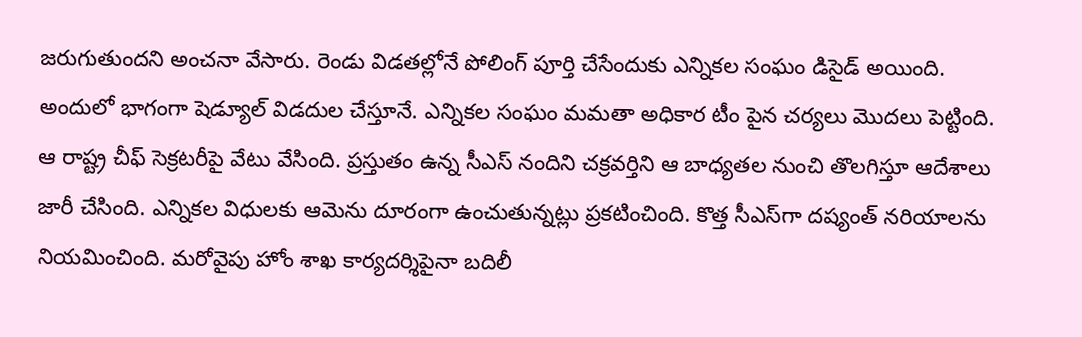జరుగుతుందని అంచనా వేసారు. రెండు విడతల్లోనే పోలింగ్ పూర్తి చేసేందుకు ఎన్నికల సంఘం డిసైడ్ అయింది. అందులో భాగంగా షెడ్యూల్ విడదుల చేస్తూనే. ఎన్నికల సంఘం మమతా అధికార టీం పైన చర్యలు మొదలు పెట్టింది. ఆ రాష్ట్ర చీఫ్‌ సెక్రటరీపై వేటు వేసింది. ప్రస్తుతం ఉన్న సీఎస్‌ నందిని చక్రవర్తిని ఆ బాధ్యతల నుంచి తొలగిస్తూ ఆదేశాలు జారీ చేసింది. ఎన్నికల విధులకు ఆమెను దూరంగా ఉంచుతున్నట్లు ప్రకటించింది. కొత్త సీఎస్‌గా దష్యంత్‌ నరియాలను నియమించింది. మరోవైపు హోం శాఖ కార్యదర్శిపైనా బదిలీ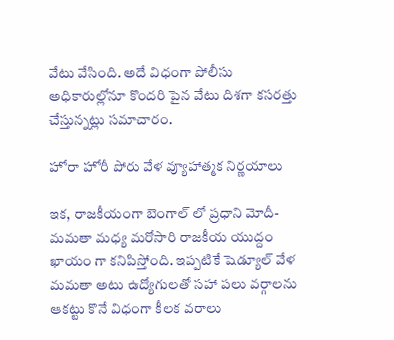వేటు వేసింది. అదే విధంగా పోలీసు అధికారుల్లోనూ కొందరి పైన వేటు దిశగా కసరత్తు చేస్తున్నట్లు సమాచారం.

హోరా హోరీ పోరు వేళ వ్యూహాత్మక నిర్ణయాలు

ఇక, రాజకీయంగా బెంగాల్ లో ప్రధాని మోదీ- మమతా మధ్య మరోసారి రాజకీయ యుద్దం ఖాయం గా కనిపిస్తోంది. ఇప్పటికే షెడ్యూల్ వేళ మమతా అటు ఉద్యోగులతో సహా పలు వర్గాలను ఆకట్టు కొనే విధంగా కీలక వరాలు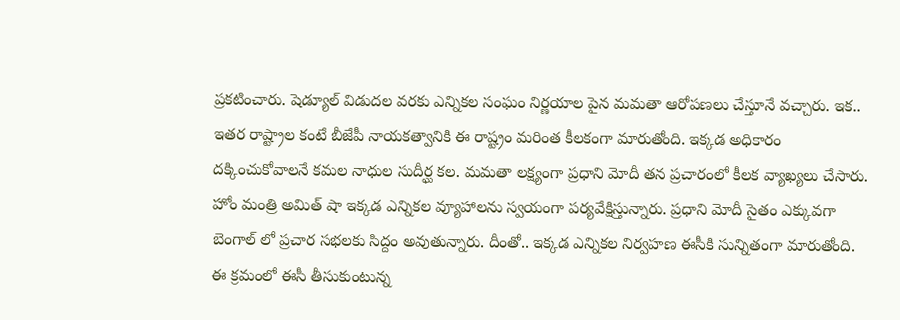ప్రకటించారు. షెడ్యూల్ విడుదల వరకు ఎన్నికల సంఘం నిర్ణయాల పైన మమతా ఆరోపణలు చేస్తూనే వచ్చారు. ఇక.. ఇతర రాష్ట్రాల కంటే బీజేపీ నాయకత్వానికి ఈ రాష్ట్రం మరింత కీలకంగా మారుతోంది. ఇక్కడ అధికారం దక్కించుకోవాలనే కమల నాధుల సుదీర్ఘ కల. మమతా లక్ష్యంగా ప్రధాని మోదీ తన ప్రచారంలో కీలక వ్యాఖ్యలు చేసారు. హోం మంత్రి అమిత్ షా ఇక్కడ ఎన్నికల వ్యూహాలను స్వయంగా పర్యవేక్షిస్తున్నారు. ప్రధాని మోదీ సైతం ఎక్కువగా బెంగాల్ లో ప్రచార సభలకు సిద్దం అవుతున్నారు. దీంతో.. ఇక్కడ ఎన్నికల నిర్వహణ ఈసీకి సున్నితంగా మారుతోంది. ఈ క్రమంలో ఈసీ తీసుకుంటున్న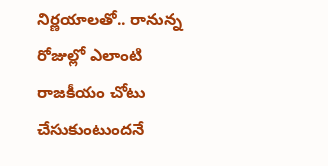నిర్ణయాలతో.. రానున్న రోజుల్లో ఎలాంటి రాజకీయం చోటు చేసుకుంటుందనే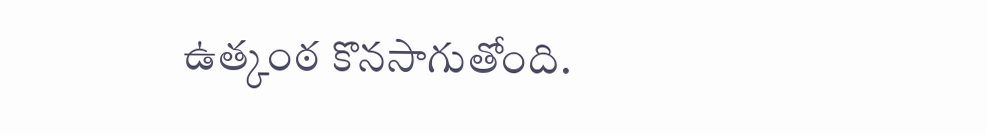ఉత్కంఠ కొనసాగుతోంది.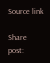Source link

Share post: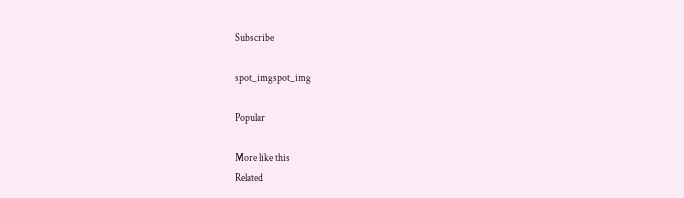Subscribe

spot_imgspot_img

Popular

More like this
Related